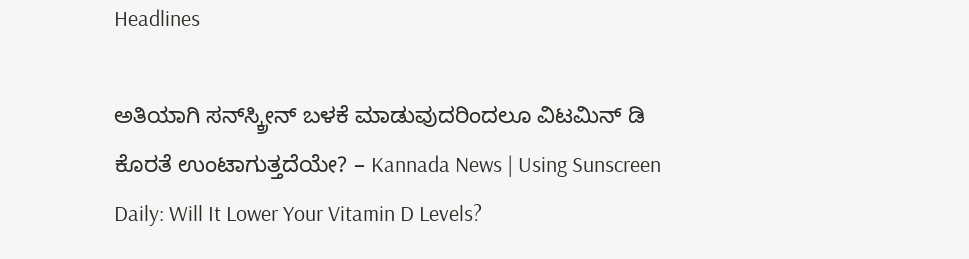Headlines

ಅತಿಯಾಗಿ ಸನ್‌ಸ್ಕ್ರೀನ್ ಬಳಕೆ ಮಾಡುವುದರಿಂದಲೂ ವಿಟಮಿನ್ ಡಿ ಕೊರತೆ ಉಂಟಾಗುತ್ತದೆಯೇ? – Kannada News | Using Sunscreen Daily: Will It Lower Your Vitamin D Levels?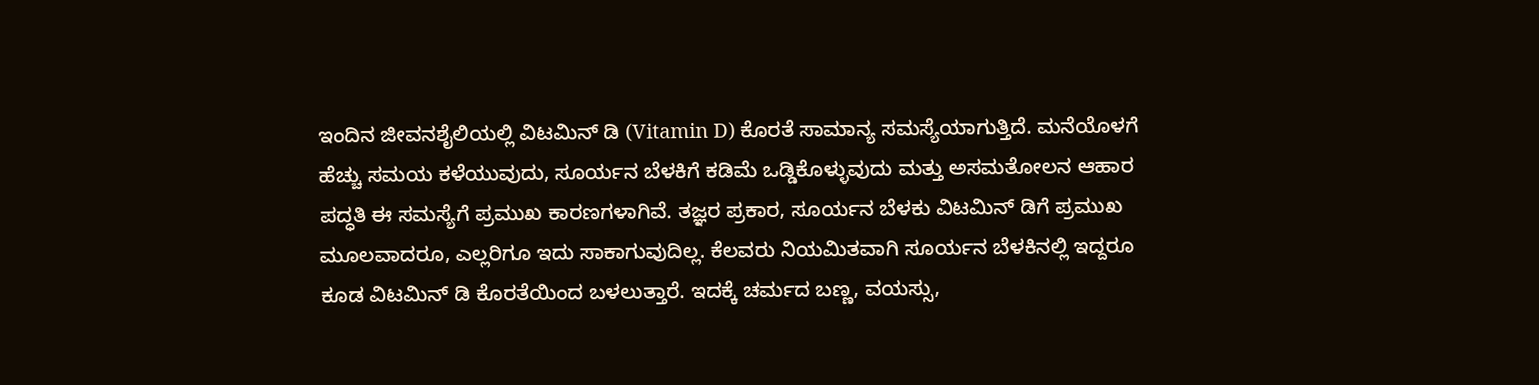ಇಂದಿನ ಜೀವನಶೈಲಿಯಲ್ಲಿ ವಿಟಮಿನ್ ಡಿ (Vitamin D) ಕೊರತೆ ಸಾಮಾನ್ಯ ಸಮಸ್ಯೆಯಾಗುತ್ತಿದೆ. ಮನೆಯೊಳಗೆ ಹೆಚ್ಚು ಸಮಯ ಕಳೆಯುವುದು, ಸೂರ್ಯನ ಬೆಳಕಿಗೆ ಕಡಿಮೆ ಒಡ್ಡಿಕೊಳ್ಳುವುದು ಮತ್ತು ಅಸಮತೋಲನ ಆಹಾರ ಪದ್ಧತಿ ಈ ಸಮಸ್ಯೆಗೆ ಪ್ರಮುಖ ಕಾರಣಗಳಾಗಿವೆ. ತಜ್ಞರ ಪ್ರಕಾರ, ಸೂರ್ಯನ ಬೆಳಕು ವಿಟಮಿನ್ ಡಿಗೆ ಪ್ರಮುಖ ಮೂಲವಾದರೂ, ಎಲ್ಲರಿಗೂ ಇದು ಸಾಕಾಗುವುದಿಲ್ಲ. ಕೆಲವರು ನಿಯಮಿತವಾಗಿ ಸೂರ್ಯನ ಬೆಳಕಿನಲ್ಲಿ ಇದ್ದರೂ ಕೂಡ ವಿಟಮಿನ್ ಡಿ ಕೊರತೆಯಿಂದ ಬಳಲುತ್ತಾರೆ. ಇದಕ್ಕೆ ಚರ್ಮದ ಬಣ್ಣ, ವಯಸ್ಸು,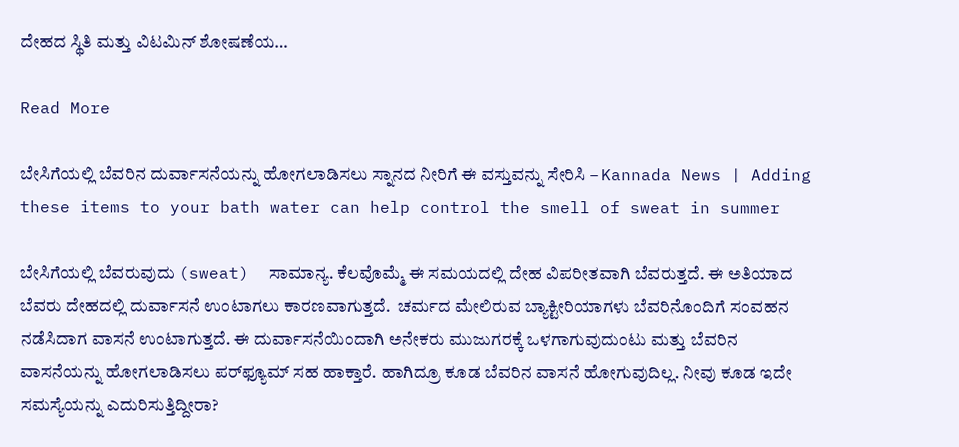ದೇಹದ ಸ್ಥಿತಿ ಮತ್ತು ವಿಟಮಿನ್ ಶೋಷಣೆಯ…

Read More

ಬೇಸಿಗೆಯಲ್ಲಿ ಬೆವರಿನ ದುರ್ವಾಸನೆಯನ್ನು ಹೋಗಲಾಡಿಸಲು ಸ್ನಾನದ ನೀರಿಗೆ ಈ ವಸ್ತುವನ್ನು ಸೇರಿಸಿ – Kannada News | Adding these items to your bath water can help control the smell of sweat in summer

ಬೇಸಿಗೆಯಲ್ಲಿ ಬೆವರುವುದು (sweat)  ಸಾಮಾನ್ಯ. ಕೆಲವೊಮ್ಮೆ ಈ ಸಮಯದಲ್ಲಿ ದೇಹ ವಿಪರೀತವಾಗಿ ಬೆವರುತ್ತದೆ. ಈ ಅತಿಯಾದ ಬೆವರು ದೇಹದಲ್ಲಿ ದುರ್ವಾಸನೆ ಉಂಟಾಗಲು ಕಾರಣವಾಗುತ್ತದೆ.  ಚರ್ಮದ ಮೇಲಿರುವ ಬ್ಯಾಕ್ಟೀರಿಯಾಗಳು ಬೆವರಿನೊಂದಿಗೆ ಸಂವಹನ ನಡೆಸಿದಾಗ ವಾಸನೆ ಉಂಟಾಗುತ್ತದೆ. ಈ ದುರ್ವಾಸನೆಯಿಂದಾಗಿ ಅನೇಕರು ಮುಜುಗರಕ್ಕೆ ಒಳಗಾಗುವುದುಂಟು ಮತ್ತು ಬೆವರಿನ ವಾಸನೆಯನ್ನು ಹೋಗಲಾಡಿಸಲು ಪರ್‌ಫ್ಯೂಮ್‌ ಸಹ ಹಾಕ್ತಾರೆ. ಹಾಗಿದ್ರೂ ಕೂಡ ಬೆವರಿನ ವಾಸನೆ ಹೋಗುವುದಿಲ್ಲ. ನೀವು ಕೂಡ ಇದೇ ಸಮಸ್ಯೆಯನ್ನು ಎದುರಿಸುತ್ತಿದ್ದೀರಾ?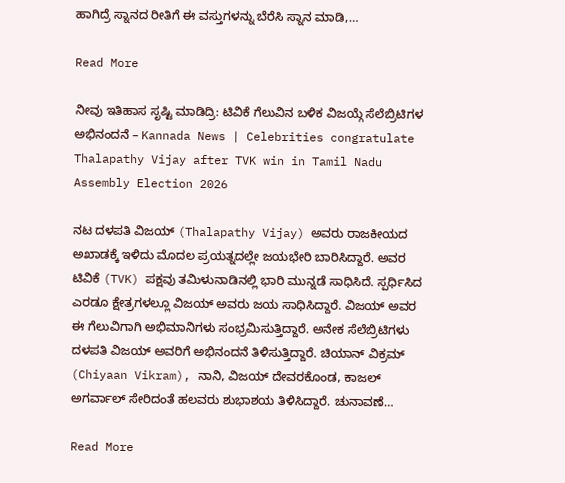ಹಾಗಿದ್ರೆ ಸ್ನಾನದ ರೀತಿಗೆ ಈ ವಸ್ತುಗಳನ್ನು ಬೆರೆಸಿ ಸ್ನಾನ ಮಾಡಿ,…

Read More

ನೀವು ಇತಿಹಾಸ ಸೃಷ್ಟಿ ಮಾಡಿದ್ರಿ: ಟಿವಿಕೆ ಗೆಲುವಿನ ಬಳಿಕ ವಿಜಯ್ಗೆ ಸೆಲೆಬ್ರಿಟಿಗಳ ಅಭಿನಂದನೆ – Kannada News | Celebrities congratulate Thalapathy Vijay after TVK win in Tamil Nadu Assembly Election 2026

ನಟ ದಳಪತಿ ವಿಜಯ್ (Thalapathy Vijay) ಅವರು ರಾಜಕೀಯದ ಅಖಾಡಕ್ಕೆ ಇಳಿದು ಮೊದಲ ಪ್ರಯತ್ನದಲ್ಲೇ ಜಯಭೇರಿ ಬಾರಿಸಿದ್ದಾರೆ. ಅವರ ಟಿವಿಕೆ (TVK) ಪಕ್ಷವು ತಮಿಳುನಾಡಿನಲ್ಲಿ ಭಾರಿ ಮುನ್ನಡೆ ಸಾಧಿಸಿದೆ. ಸ್ಪರ್ಧಿಸಿದ ಎರಡೂ ಕ್ಷೇತ್ರಗಳಲ್ಲೂ ವಿಜಯ್ ಅವರು ಜಯ ಸಾಧಿಸಿದ್ದಾರೆ. ವಿಜಯ್ ಅವರ ಈ ಗೆಲುವಿಗಾಗಿ ಅಭಿಮಾನಿಗಳು ಸಂಭ್ರಮಿಸುತ್ತಿದ್ದಾರೆ. ಅನೇಕ ಸೆಲೆಬ್ರಿಟಿಗಳು ದಳಪತಿ ವಿಜಯ್ ಅವರಿಗೆ ಅಭಿನಂದನೆ ತಿಳಿಸುತ್ತಿದ್ದಾರೆ. ಚಿಯಾನ್ ವಿಕ್ರಮ್ (Chiyaan Vikram), ನಾನಿ, ವಿಜಯ್ ದೇವರಕೊಂಡ, ಕಾಜಲ್ ಅಗರ್ವಾಲ್ ಸೇರಿದಂತೆ ಹಲವರು ಶುಭಾಶಯ ತಿಳಿಸಿದ್ದಾರೆ. ಚುನಾವಣೆ…

Read More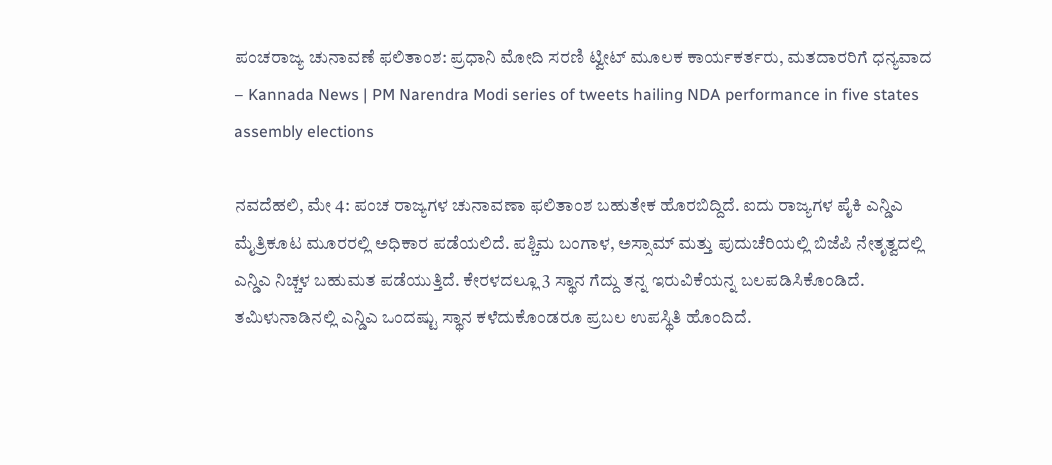ಪಂಚರಾಜ್ಯ ಚುನಾವಣೆ ಫಲಿತಾಂಶ: ಪ್ರಧಾನಿ ಮೋದಿ ಸರಣಿ ಟ್ವೀಟ್ ಮೂಲಕ ಕಾರ್ಯಕರ್ತರು, ಮತದಾರರಿಗೆ ಧನ್ಯವಾದ – Kannada News | PM Narendra Modi series of tweets hailing NDA performance in five states assembly elections

ನವದೆಹಲಿ, ಮೇ 4: ಪಂಚ ರಾಜ್ಯಗಳ ಚುನಾವಣಾ ಫಲಿತಾಂಶ ಬಹುತೇಕ ಹೊರಬಿದ್ದಿದೆ. ಐದು ರಾಜ್ಯಗಳ ಪೈಕಿ ಎನ್ಡಿಎ ಮೈತ್ರಿಕೂಟ ಮೂರರಲ್ಲಿ ಅಧಿಕಾರ ಪಡೆಯಲಿದೆ. ಪಶ್ಚಿಮ ಬಂಗಾಳ, ಅಸ್ಸಾಮ್ ಮತ್ತು ಪುದುಚೆರಿಯಲ್ಲಿ ಬಿಜೆಪಿ ನೇತೃತ್ವದಲ್ಲಿ ಎನ್ಡಿಎ ನಿಚ್ಚಳ ಬಹುಮತ ಪಡೆಯುತ್ತಿದೆ. ಕೇರಳದಲ್ಲೂ 3 ಸ್ಥಾನ ಗೆದ್ದು ತನ್ನ ಇರುವಿಕೆಯನ್ನ ಬಲಪಡಿಸಿಕೊಂಡಿದೆ. ತಮಿಳುನಾಡಿನಲ್ಲಿ ಎನ್ಡಿಎ ಒಂದಷ್ಟು ಸ್ಥಾನ ಕಳೆದುಕೊಂಡರೂ ಪ್ರಬಲ ಉಪಸ್ಥಿತಿ ಹೊಂದಿದೆ.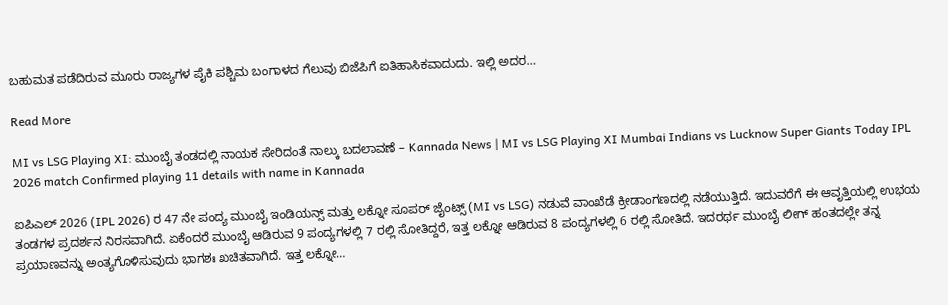ಬಹುಮತ ಪಡೆದಿರುವ ಮೂರು ರಾಜ್ಯಗಳ ಪೈಕಿ ಪಶ್ಚಿಮ ಬಂಗಾಳದ ಗೆಲುವು ಬಿಜೆಪಿಗೆ ಐತಿಹಾಸಿಕವಾದುದು. ಇಲ್ಲಿ ಅದರ…

Read More

MI vs LSG Playing XI: ಮುಂಬೈ ತಂಡದಲ್ಲಿ ನಾಯಕ ಸೇರಿದಂತೆ ನಾಲ್ಕು ಬದಲಾವಣೆ – Kannada News | MI vs LSG Playing XI Mumbai Indians vs Lucknow Super Giants Today IPL 2026 match Confirmed playing 11 details with name in Kannada

ಐಪಿಎಲ್ 2026 (IPL 2026) ರ 47 ನೇ ಪಂದ್ಯ ಮುಂಬೈ ಇಂಡಿಯನ್ಸ್ ಮತ್ತು ಲಕ್ನೋ ಸೂಪರ್ ಜೈಂಟ್ಸ್ (MI vs LSG) ನಡುವೆ ವಾಂಖೆಡೆ ಕ್ರೀಡಾಂಗಣದಲ್ಲಿ ನಡೆಯುತ್ತಿದೆ. ಇದುವರೆಗೆ ಈ ಆವೃತ್ತಿಯಲ್ಲಿ ಉಭಯ ತಂಡಗಳ ಪ್ರದರ್ಶನ ನಿರಸವಾಗಿದೆ. ಏಕೆಂದರೆ ಮುಂಬೈ ಆಡಿರುವ 9 ಪಂದ್ಯಗಳಲ್ಲಿ 7 ರಲ್ಲಿ ಸೋತಿದ್ದರೆ, ಇತ್ತ ಲಕ್ನೋ ಆಡಿರುವ 8 ಪಂದ್ಯಗಳಲ್ಲಿ 6 ರಲ್ಲಿ ಸೋತಿದೆ. ಇದರರ್ಥ ಮುಂಬೈ ಲೀಗ್ ಹಂತದಲ್ಲೇ ತನ್ನ ಪ್ರಯಾಣವನ್ನು ಅಂತ್ಯಗೊಳಿಸುವುದು ಭಾಗಶಃ ಖಚಿತವಾಗಿದೆ. ಇತ್ತ ಲಕ್ನೋ…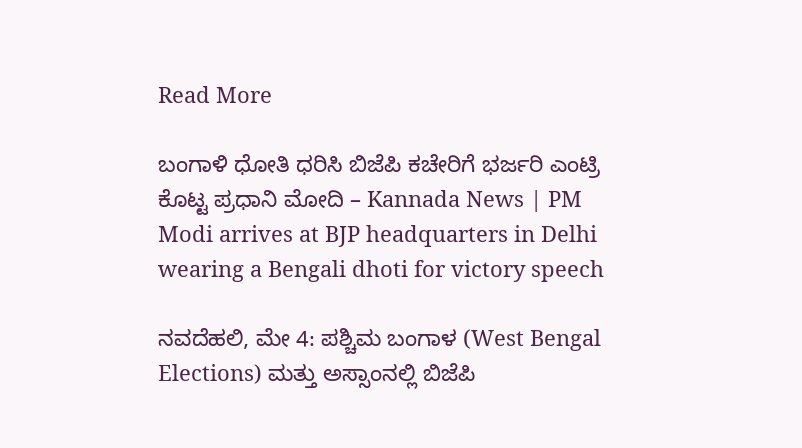Read More

ಬಂಗಾಳಿ ಧೋತಿ ಧರಿಸಿ ಬಿಜೆಪಿ ಕಚೇರಿಗೆ ಭರ್ಜರಿ ಎಂಟ್ರಿ ಕೊಟ್ಟ ಪ್ರಧಾನಿ ಮೋದಿ – Kannada News | PM Modi arrives at BJP headquarters in Delhi wearing a Bengali dhoti for victory speech

ನವದೆಹಲಿ, ಮೇ 4: ಪಶ್ಚಿಮ ಬಂಗಾಳ (West Bengal Elections) ಮತ್ತು ಅಸ್ಸಾಂನಲ್ಲಿ ಬಿಜೆಪಿ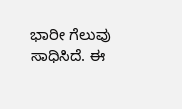ಭಾರೀ ಗೆಲುವು ಸಾಧಿಸಿದೆ. ಈ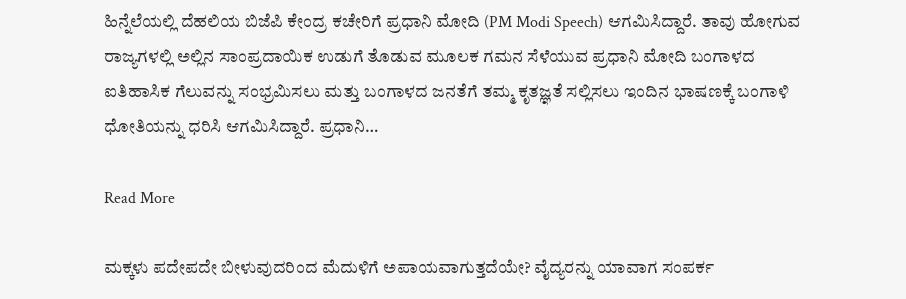ಹಿನ್ನೆಲೆಯಲ್ಲಿ ದೆಹಲಿಯ ಬಿಜೆಪಿ ಕೇಂದ್ರ ಕಚೇರಿಗೆ ಪ್ರಧಾನಿ ಮೋದಿ (PM Modi Speech) ಆಗಮಿಸಿದ್ದಾರೆ. ತಾವು ಹೋಗುವ ರಾಜ್ಯಗಳಲ್ಲಿ ಅಲ್ಲಿನ ಸಾಂಪ್ರದಾಯಿಕ ಉಡುಗೆ ತೊಡುವ ಮೂಲಕ ಗಮನ ಸೆಳೆಯುವ ಪ್ರಧಾನಿ ಮೋದಿ ಬಂಗಾಳದ ಐತಿಹಾಸಿಕ ಗೆಲುವನ್ನು ಸಂಭ್ರಮಿಸಲು ಮತ್ತು ಬಂಗಾಳದ ಜನತೆಗೆ ತಮ್ಮ ಕೃತಜ್ಞತೆ ಸಲ್ಲಿಸಲು ಇಂದಿನ ಭಾಷಣಕ್ಕೆ ಬಂಗಾಳಿ ಧೋತಿಯನ್ನು ಧರಿಸಿ ಆಗಮಿಸಿದ್ದಾರೆ. ಪ್ರಧಾನಿ…

Read More

ಮಕ್ಕಳು ಪದೇಪದೇ ಬೀಳುವುದರಿಂದ ಮೆದುಳಿಗೆ ಅಪಾಯವಾಗುತ್ತದೆಯೇ? ವೈದ್ಯರನ್ನು ಯಾವಾಗ ಸಂಪರ್ಕ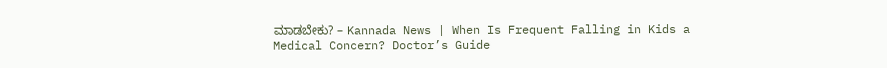ಮಾಡಬೇಕು? – Kannada News | When Is Frequent Falling in Kids a Medical Concern? Doctor’s Guide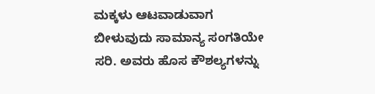ಮಕ್ಕಳು ಆಟವಾಡುವಾಗ ಬೀಳುವುದು ಸಾಮಾನ್ಯ ಸಂಗತಿಯೇ ಸರಿ. ಅವರು ಹೊಸ ಕೌಶಲ್ಯಗಳನ್ನು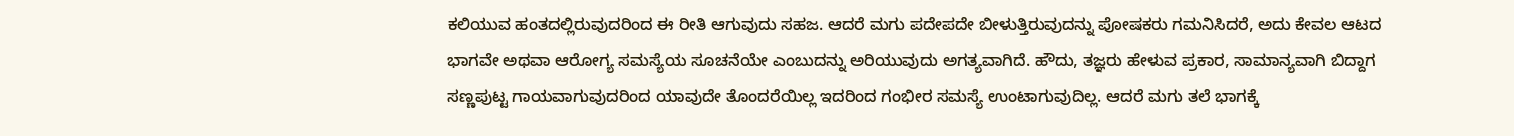ಕಲಿಯುವ ಹಂತದಲ್ಲಿರುವುದರಿಂದ ಈ ರೀತಿ ಆಗುವುದು ಸಹಜ. ಆದರೆ ಮಗು ಪದೇಪದೇ ಬೀಳುತ್ತಿರುವುದನ್ನು ಪೋಷಕರು ಗಮನಿಸಿದರೆ, ಅದು ಕೇವಲ ಆಟದ ಭಾಗವೇ ಅಥವಾ ಆರೋಗ್ಯ ಸಮಸ್ಯೆಯ ಸೂಚನೆಯೇ ಎಂಬುದನ್ನು ಅರಿಯುವುದು ಅಗತ್ಯವಾಗಿದೆ. ಹೌದು, ತಜ್ಞರು ಹೇಳುವ ಪ್ರಕಾರ, ಸಾಮಾನ್ಯವಾಗಿ ಬಿದ್ದಾಗ ಸಣ್ಣಪುಟ್ಟ ಗಾಯವಾಗುವುದರಿಂದ ಯಾವುದೇ ತೊಂದರೆಯಿಲ್ಲ ಇದರಿಂದ ಗಂಭೀರ ಸಮಸ್ಯೆ ಉಂಟಾಗುವುದಿಲ್ಲ. ಆದರೆ ಮಗು ತಲೆ ಭಾಗಕ್ಕೆ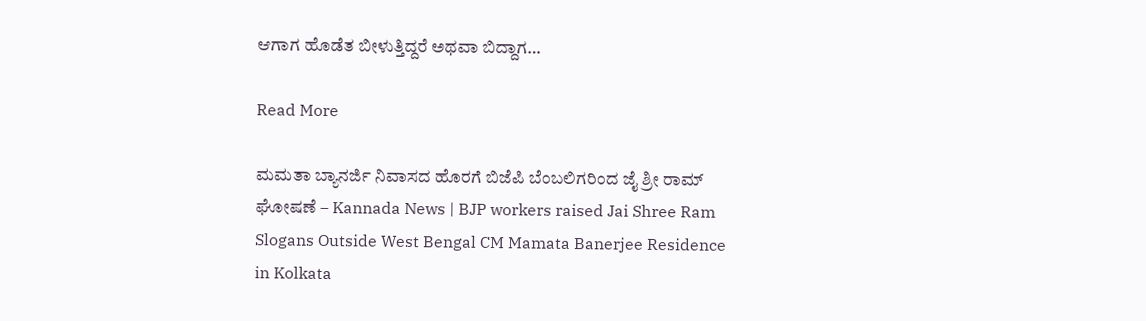ಆಗಾಗ ಹೊಡೆತ ಬೀಳುತ್ತಿದ್ದರೆ ಅಥವಾ ಬಿದ್ದಾಗ…

Read More

ಮಮತಾ ಬ್ಯಾನರ್ಜಿ ನಿವಾಸದ ಹೊರಗೆ ಬಿಜೆಪಿ ಬೆಂಬಲಿಗರಿಂದ ಜೈ ಶ್ರೀ ರಾಮ್ ಘೋಷಣೆ – Kannada News | BJP workers raised Jai Shree Ram Slogans Outside West Bengal CM Mamata Banerjee Residence in Kolkata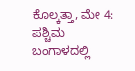ಕೊಲ್ಕತ್ತಾ, ಮೇ 4: ಪಶ್ಚಿಮ ಬಂಗಾಳದಲ್ಲಿ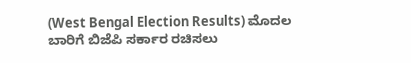(West Bengal Election Results) ಮೊದಲ ಬಾರಿಗೆ ಬಿಜೆಪಿ ಸರ್ಕಾರ ರಚಿಸಲು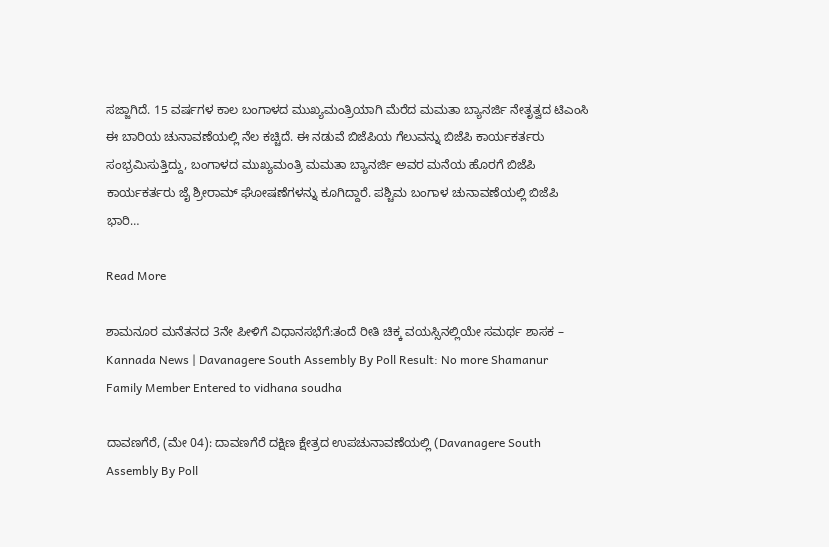ಸಜ್ಜಾಗಿದೆ. 15 ವರ್ಷಗಳ ಕಾಲ ಬಂಗಾಳದ ಮುಖ್ಯಮಂತ್ರಿಯಾಗಿ ಮೆರೆದ ಮಮತಾ ಬ್ಯಾನರ್ಜಿ ನೇತೃತ್ವದ ಟಿಎಂಸಿ ಈ ಬಾರಿಯ ಚುನಾವಣೆಯಲ್ಲಿ ನೆಲ ಕಚ್ಚಿದೆ. ಈ ನಡುವೆ ಬಿಜೆಪಿಯ ಗೆಲುವನ್ನು ಬಿಜೆಪಿ ಕಾರ್ಯಕರ್ತರು ಸಂಭ್ರಮಿಸುತ್ತಿದ್ದು, ಬಂಗಾಳದ ಮುಖ್ಯಮಂತ್ರಿ ಮಮತಾ ಬ್ಯಾನರ್ಜಿ ಅವರ ಮನೆಯ ಹೊರಗೆ ಬಿಜೆಪಿ ಕಾರ್ಯಕರ್ತರು ಜೈ ಶ್ರೀರಾಮ್ ಘೋಷಣೆಗಳನ್ನು ಕೂಗಿದ್ದಾರೆ. ಪಶ್ಚಿಮ ಬಂಗಾಳ ಚುನಾವಣೆಯಲ್ಲಿ ಬಿಜೆಪಿ ಭಾರಿ…

Read More

ಶಾಮನೂರ ಮನೆತನದ 3ನೇ‌ ಪೀಳಿಗೆ ವಿಧಾನಸಭೆಗೆ:ತಂದೆ ರೀತಿ ಚಿಕ್ಕ ವಯಸ್ಸಿನಲ್ಲಿಯೇ ಸಮರ್ಥ ಶಾಸಕ – Kannada News | Davanagere South Assembly By Poll Result: No more Shamanur Family Member Entered to vidhana soudha

ದಾವಣಗೆರೆ, (ಮೇ 04): ದಾವಣಗೆರೆ ದಕ್ಷಿಣ ಕ್ಷೇತ್ರದ ಉಪಚುನಾವಣೆಯಲ್ಲಿ (Davanagere South Assembly By Poll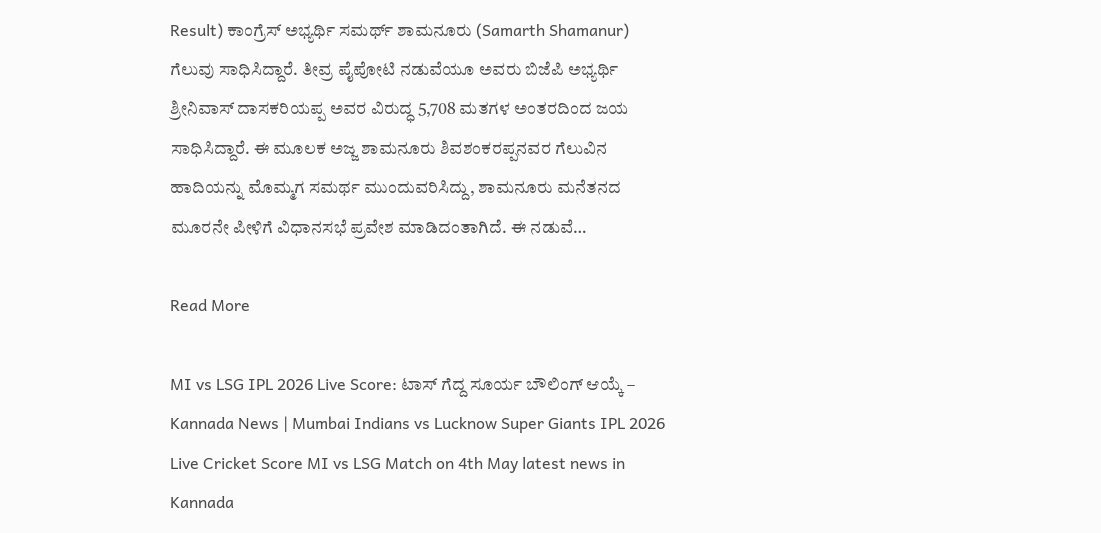Result) ಕಾಂಗ್ರೆಸ್ ಅಭ್ಯರ್ಥಿ ಸಮರ್ಥ್ ಶಾಮನೂರು (Samarth Shamanur) ಗೆಲುವು ಸಾಧಿಸಿದ್ದಾರೆ. ತೀವ್ರ ಪೈಪೋಟಿ ನಡುವೆಯೂ ಅವರು ಬಿಜೆಪಿ ಅಭ್ಯರ್ಥಿ ಶ್ರೀನಿವಾಸ್ ದಾಸಕರಿಯಪ್ಪ ಅವರ ವಿರುದ್ಧ 5,708 ಮತಗಳ ಅಂತರದಿಂದ ಜಯ ಸಾಧಿಸಿದ್ದಾರೆ. ಈ ಮೂಲಕ ಅಜ್ಜ ಶಾಮನೂರು ಶಿವಶಂಕರಪ್ಪನವರ ಗೆಲುವಿನ ಹಾದಿಯನ್ನು ಮೊಮ್ಮಗ ಸಮರ್ಥ ಮುಂದುವರಿಸಿದ್ದು, ಶಾಮನೂರು ಮನೆತನದ ಮೂರನೇ ಪೀಳಿಗೆ ವಿಧಾನಸಭೆ ಪ್ರವೇಶ ಮಾಡಿದಂತಾಗಿದೆ. ಈ ನಡುವೆ…

Read More

MI vs LSG IPL 2026 Live Score: ಟಾಸ್ ಗೆದ್ದ ಸೂರ್ಯ ಬೌಲಿಂಗ್ ಆಯ್ಕೆ – Kannada News | Mumbai Indians vs Lucknow Super Giants IPL 2026 Live Cricket Score MI vs LSG Match on 4th May latest news in Kannada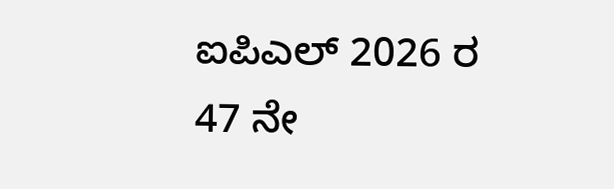ಐಪಿಎಲ್ 2026 ರ 47 ನೇ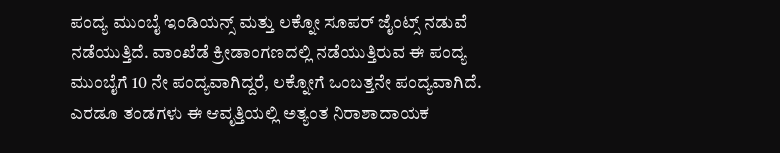ಪಂದ್ಯ ಮುಂಬೈ ಇಂಡಿಯನ್ಸ್ ಮತ್ತು ಲಕ್ನೋ ಸೂಪರ್ ಜೈಂಟ್ಸ್ ನಡುವೆ ನಡೆಯುತ್ತಿದೆ. ವಾಂಖೆಡೆ ಕ್ರೀಡಾಂಗಣದಲ್ಲಿ ನಡೆಯುತ್ತಿರುವ ಈ ಪಂದ್ಯ ಮುಂಬೈಗೆ 10 ನೇ ಪಂದ್ಯವಾಗಿದ್ದರೆ, ಲಕ್ನೋಗೆ ಒಂಬತ್ತನೇ ಪಂದ್ಯವಾಗಿದೆ. ಎರಡೂ ತಂಡಗಳು ಈ ಆವೃತ್ತಿಯಲ್ಲಿ ಅತ್ಯಂತ ನಿರಾಶಾದಾಯಕ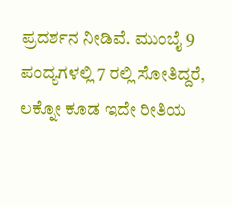ಪ್ರದರ್ಶನ ನೀಡಿವೆ. ಮುಂಬೈ 9 ಪಂದ್ಯಗಳಲ್ಲಿ 7 ರಲ್ಲಿ ಸೋತಿದ್ದರೆ, ಲಕ್ನೋ ಕೂಡ ಇದೇ ರೀತಿಯ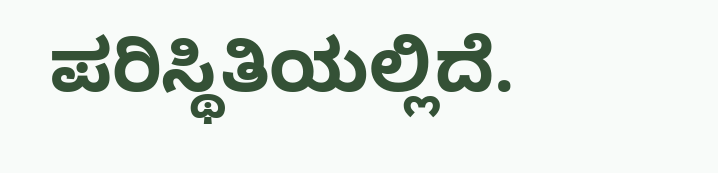ಪರಿಸ್ಥಿತಿಯಲ್ಲಿದೆ.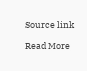Source link

Read More